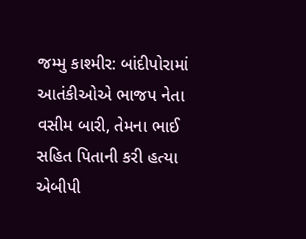જમ્મુ કાશ્મીર: બાંદીપોરામાં આતંકીઓએ ભાજપ નેતા વસીમ બારી, તેમના ભાઈ સહિત પિતાની કરી હત્યા
એબીપી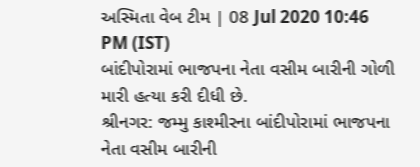અસ્મિતા વેબ ટીમ | 08 Jul 2020 10:46 PM (IST)
બાંદીપોરામાં ભાજપના નેતા વસીમ બારીની ગોળી મારી હત્યા કરી દીધી છે.
શ્રીનગર: જમ્મુ કાશ્મીરના બાંદીપોરામાં ભાજપના નેતા વસીમ બારીની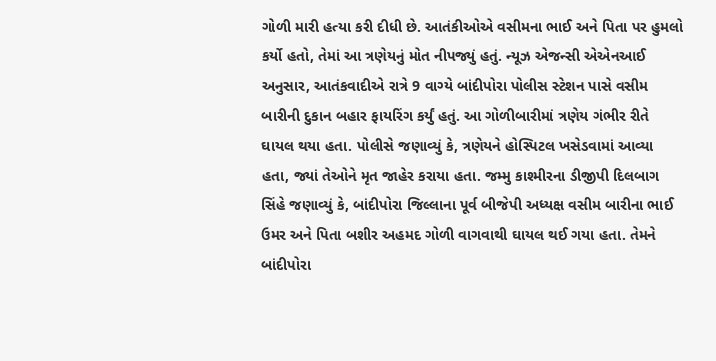ગોળી મારી હત્યા કરી દીધી છે. આતંકીઓએ વસીમના ભાઈ અને પિતા પર હુમલો કર્યો હતો, તેમાં આ ત્રણેયનું મોત નીપજ્યું હતું. ન્યૂઝ એજન્સી એએનઆઈ અનુસાર, આતંકવાદીએ રાત્રે 9 વાગ્યે બાંદીપોરા પોલીસ સ્ટેશન પાસે વસીમ બારીની દુકાન બહાર ફાયરિંગ કર્યું હતું. આ ગોળીબારીમાં ત્રણેય ગંભીર રીતે ઘાયલ થયા હતા. પોલીસે જણાવ્યું કે, ત્રણેયને હોસ્પિટલ ખસેડવામાં આવ્યા હતા, જ્યાં તેઓને મૃત જાહેર કરાયા હતા. જમ્મુ કાશ્મીરના ડીજીપી દિલબાગ સિંહે જણાવ્યું કે, બાંદીપોરા જિલ્લાના પૂર્વ બીજેપી અધ્યક્ષ વસીમ બારીના ભાઈ ઉમર અને પિતા બશીર અહમદ ગોળી વાગવાથી ઘાયલ થઈ ગયા હતા. તેમને બાંદીપોરા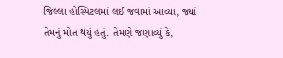જિલ્લા હોસ્પિટલમાં લઈ જવામાં આવ્યા, જ્યાં તેમનું મોત થયું હતું. તેમણે જણાવ્યું કે,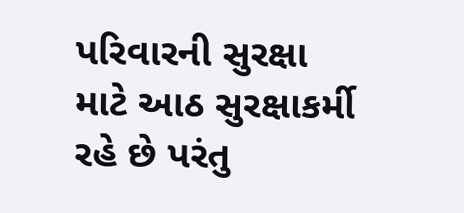પરિવારની સુરક્ષા માટે આઠ સુરક્ષાકર્મી રહે છે પરંતુ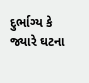દુર્ભાગ્ય કે જ્યારે ઘટના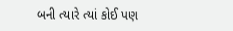બની ત્યારે ત્યાં કોઈ પણ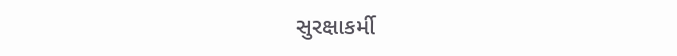સુરક્ષાકર્મી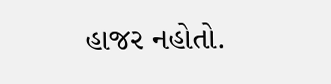હાજર નહોતો.